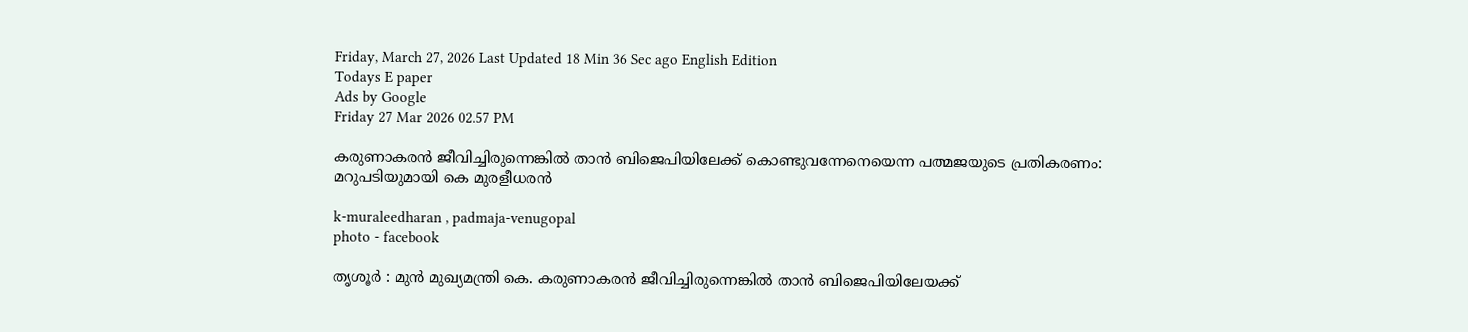Friday, March 27, 2026 Last Updated 18 Min 36 Sec ago English Edition
Todays E paper
Ads by Google
Friday 27 Mar 2026 02.57 PM

കരുണാകരന്‍ ജീവിച്ചിരുന്നെങ്കില്‍ താന്‍ ബിജെപിയിലേക്ക് കൊണ്ടുവന്നേനെയെന്ന പത്മജയുടെ പ്രതികരണം: മറുപടിയുമായി കെ മുരളീധരന്‍

k-muraleedharan , padmaja-venugopal
photo - facebook

തൃശൂര്‍ : മുന്‍ മുഖ്യമന്ത്രി കെ. കരുണാകരന്‍ ജീവിച്ചിരുന്നെങ്കില്‍ താന്‍ ബിജെപിയിലേയക്ക്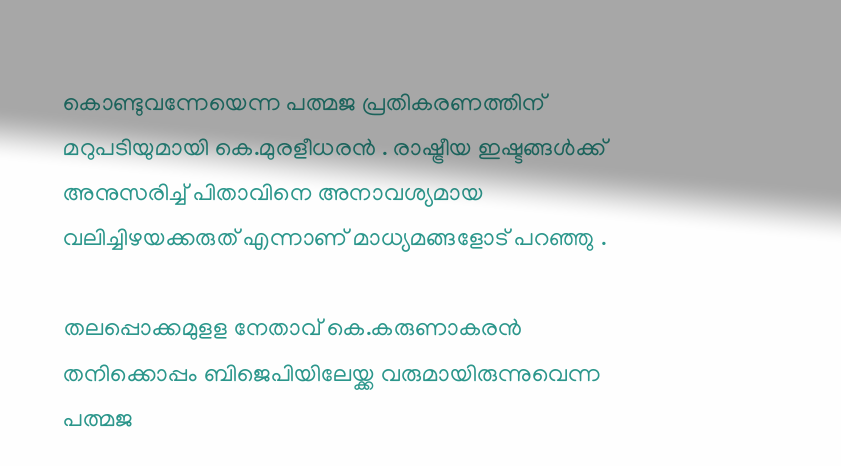കൊണ്ടുവന്നേയെന്ന പത്മജ പ്രതികരണത്തിന് മറുപടിയുമായി കെ.മുരളീധരന്‍ . രാഷ്ട്രീയ ഇഷ്ടങ്ങള്‍ക്ക് അനുസരിച്ച് പിതാവിനെ അനാവശ്യമായ വലിച്ചിഴയക്കരുത് എന്നാണ് മാധ്യമങ്ങളോട് പറഞ്ഞു .

തലപ്പൊക്കമുളള നേതാവ് കെ.കരുണാകരന്‍ തനിക്കൊപ്പം ബിജെപിയിലേയ്ക്ക വരുമായിരുന്നുവെന്ന പത്മജ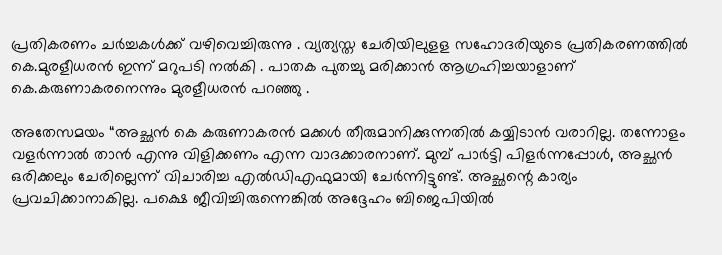പ്രതികരണം ചര്‍ച്ചകള്‍ക്ക് വഴിവെച്ചിരുന്നു . വ്യത്യസ്ത ചേരിയിലുളള സഹോദരിയുടെ പ്രതികരണത്തില്‍ കെ.മുരളീധരന്‍ ഇന്ന് മറുപടി നല്‍കി . പാതക പുതച്ചു മരിക്കാന്‍ ആഗ്രഹിച്ചയാളാണ് കെ.കരുണാകരനെന്നും മുരളീധരന്‍ പറഞ്ഞു .

അതേസമയം “അച്ഛന്‍ കെ കരുണാകരന്‍ മക്കള്‍ തീരുമാനിക്കുന്നതില്‍ കയ്യിടാന്‍ വരാറില്ല. തന്നോളം വളര്‍ന്നാല്‍ താന്‍ എന്നു വിളിക്കണം എന്ന വാദക്കാരനാണ്. മുമ്പ് പാര്‍ട്ടി പിളര്‍ന്നപ്പോള്‍, അച്ഛന്‍ ഒരിക്കലും ചേരില്ലെന്ന് വിചാരിച്ച എല്‍ഡിഎഫുമായി ചേര്‍ന്നിട്ടുണ്ട്. അച്ഛന്റെ കാര്യം പ്രവചിക്കാനാകില്ല. പക്ഷെ ജീവിച്ചിരുന്നെങ്കില്‍ അദ്ദേഹം ബിജെപിയില്‍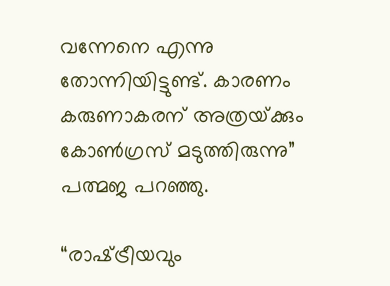വന്നേനെ എന്നു തോന്നിയിട്ടുണ്ട്. കാരണം കരുണാകരന് അത്രയ്‌ക്കും കോണ്‍ഗ്രസ് മടുത്തിരുന്നു” പത്മജ പറഞ്ഞു.

“രാഷ്‌ട്രീയവും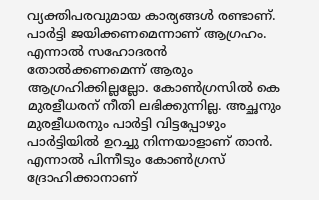വ്യക്തിപരവുമായ കാര്യങ്ങള്‍ രണ്ടാണ്. പാര്‍ട്ടി ജയിക്കണമെന്നാണ് ആഗ്രഹം. എന്നാല്‍ സഹോദരന്‍ തോല്‍ക്കണമെന്ന് ആരും ആഗ്രഹിക്കില്ലല്ലോ. കോണ്‍ഗ്രസില്‍ കെ മുരളീധരന് നീതി ലഭിക്കുന്നില്ല. അച്ഛനും മുരളീധരനും പാര്‍ട്ടി വിട്ടപ്പോഴും പാര്‍ട്ടിയില്‍ ഉറച്ചു നിന്നയാളാണ് താന്‍. എന്നാല്‍ പിന്നീടും കോണ്‍ഗ്രസ് ദ്രോഹിക്കാനാണ്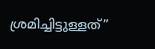ശ്രമിച്ചിട്ടുള്ളത്”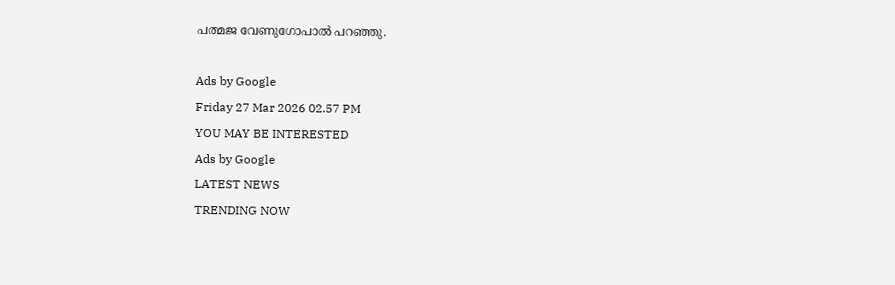പത്മജ വേണുഗോപാല്‍ പറഞ്ഞു.

Ads by Google
Friday 27 Mar 2026 02.57 PM
YOU MAY BE INTERESTED
Ads by Google
LATEST NEWS
TRENDING NOW